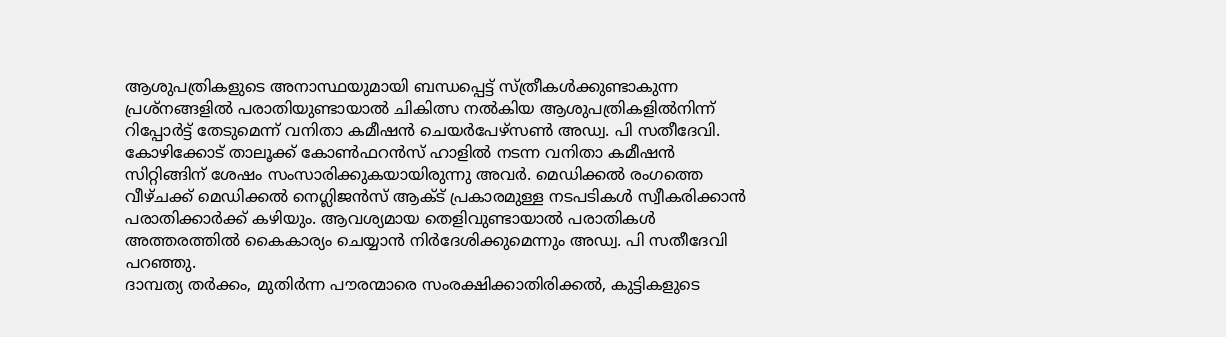ആശുപത്രികളുടെ അനാസ്ഥയുമായി ബന്ധപ്പെട്ട് സ്ത്രീകള്‍ക്കുണ്ടാകുന്ന പ്രശ്നങ്ങളില്‍ പരാതിയുണ്ടായാല്‍ ചികിത്സ നല്‍കിയ ആശുപത്രികളില്‍നിന്ന് റിപ്പോര്‍ട്ട് തേടുമെന്ന് വനിതാ കമീഷന്‍ ചെയര്‍പേഴ്സണ്‍ അഡ്വ. പി സതീദേവി. കോഴിക്കോട് താലൂക്ക് കോണ്‍ഫറന്‍സ് ഹാളില്‍ നടന്ന വനിതാ കമീഷന്‍ സിറ്റിങ്ങിന് ശേഷം സംസാരിക്കുകയായിരുന്നു അവര്‍. മെഡിക്കല്‍ രംഗത്തെ വീഴ്ചക്ക് മെഡിക്കല്‍ നെഗ്ലിജന്‍സ് ആക്ട് പ്രകാരമുള്ള നടപടികള്‍ സ്വീകരിക്കാന്‍ പരാതിക്കാര്‍ക്ക് കഴിയും. ആവശ്യമായ തെളിവുണ്ടായാല്‍ പരാതികള്‍ അത്തരത്തില്‍ കൈകാര്യം ചെയ്യാന്‍ നിര്‍ദേശിക്കുമെന്നും അഡ്വ. പി സതീദേവി പറഞ്ഞു.
ദാമ്പത്യ തര്‍ക്കം, മുതിര്‍ന്ന പൗരന്മാരെ സംരക്ഷിക്കാതിരിക്കല്‍, കുട്ടികളുടെ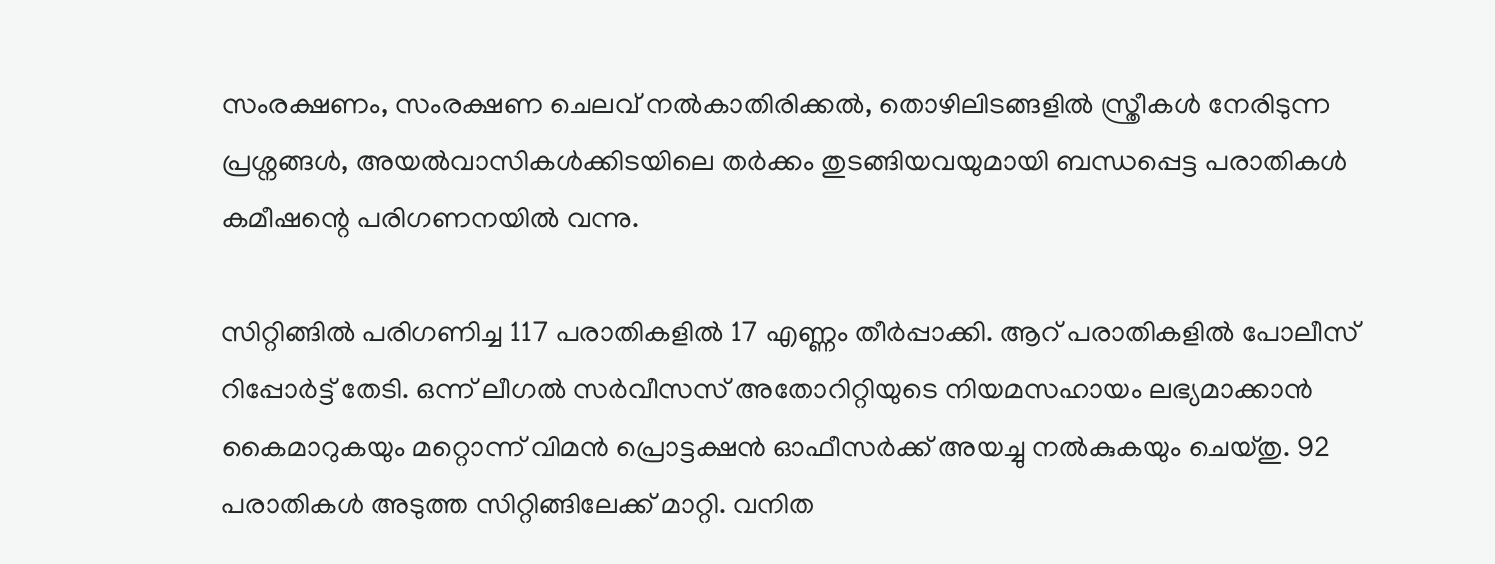സംരക്ഷണം, സംരക്ഷണ ചെലവ് നല്‍കാതിരിക്കല്‍, തൊഴിലിടങ്ങളില്‍ സ്ത്രീകള്‍ നേരിടുന്ന പ്രശ്നങ്ങള്‍, അയല്‍വാസികള്‍ക്കിടയിലെ തര്‍ക്കം തുടങ്ങിയവയുമായി ബന്ധപ്പെട്ട പരാതികള്‍ കമീഷന്റെ പരിഗണനയില്‍ വന്നു.

സിറ്റിങ്ങില്‍ പരിഗണിച്ച 117 പരാതികളില്‍ 17 എണ്ണം തീര്‍പ്പാക്കി. ആറ് പരാതികളില്‍ പോലീസ് റിപ്പോര്‍ട്ട് തേടി. ഒന്ന് ലീഗല്‍ സര്‍വീസസ് അതോറിറ്റിയുടെ നിയമസഹായം ലഭ്യമാക്കാന്‍ കൈമാറുകയും മറ്റൊന്ന് വിമന്‍ പ്രൊട്ടക്ഷന്‍ ഓഫീസര്‍ക്ക് അയച്ചു നല്‍കുകയും ചെയ്തു. 92 പരാതികള്‍ അടുത്ത സിറ്റിങ്ങിലേക്ക് മാറ്റി. വനിത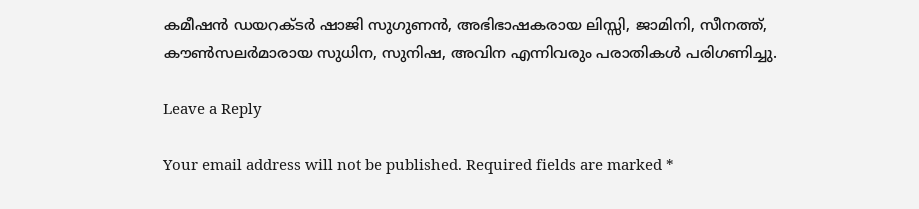കമീഷന്‍ ഡയറക്ടര്‍ ഷാജി സുഗുണന്‍, അഭിഭാഷകരായ ലിസ്സി, ജാമിനി, സീനത്ത്, കൗണ്‍സലര്‍മാരായ സുധിന, സുനിഷ, അവിന എന്നിവരും പരാതികള്‍ പരിഗണിച്ചു.

Leave a Reply

Your email address will not be published. Required fields are marked *